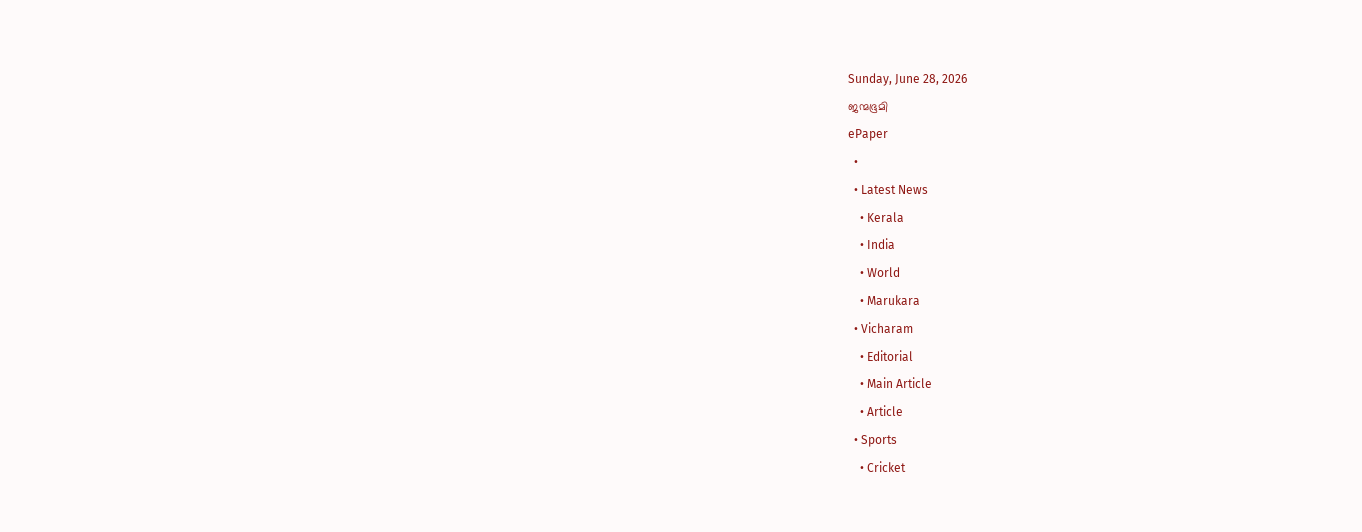Sunday, June 28, 2026
ജന്മഭൂമി
ePaper
  •
  • Latest News
    • Kerala
    • India
    • World
    • Marukara
  • Vicharam
    • Editorial
    • Main Article
    • Article
  • Sports
    • Cricket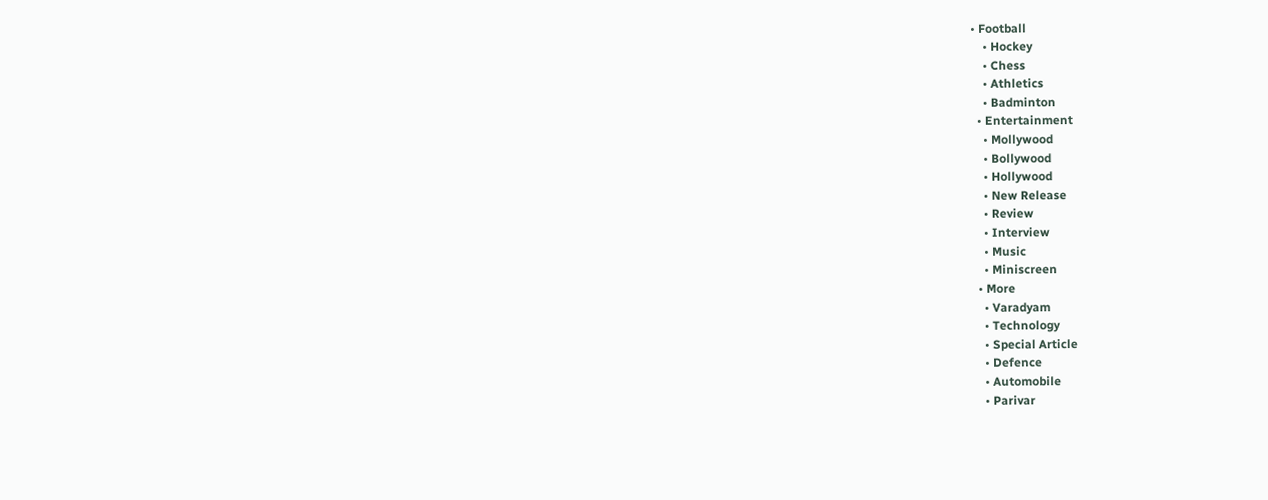• Football
    • Hockey
    • Chess
    • Athletics
    • Badminton
  • Entertainment
    • Mollywood
    • Bollywood
    • Hollywood
    • New Release
    • Review
    • Interview
    • Music
    • Miniscreen
  • More
    • Varadyam
    • Technology
    • Special Article
    • Defence
    • Automobile
    • Parivar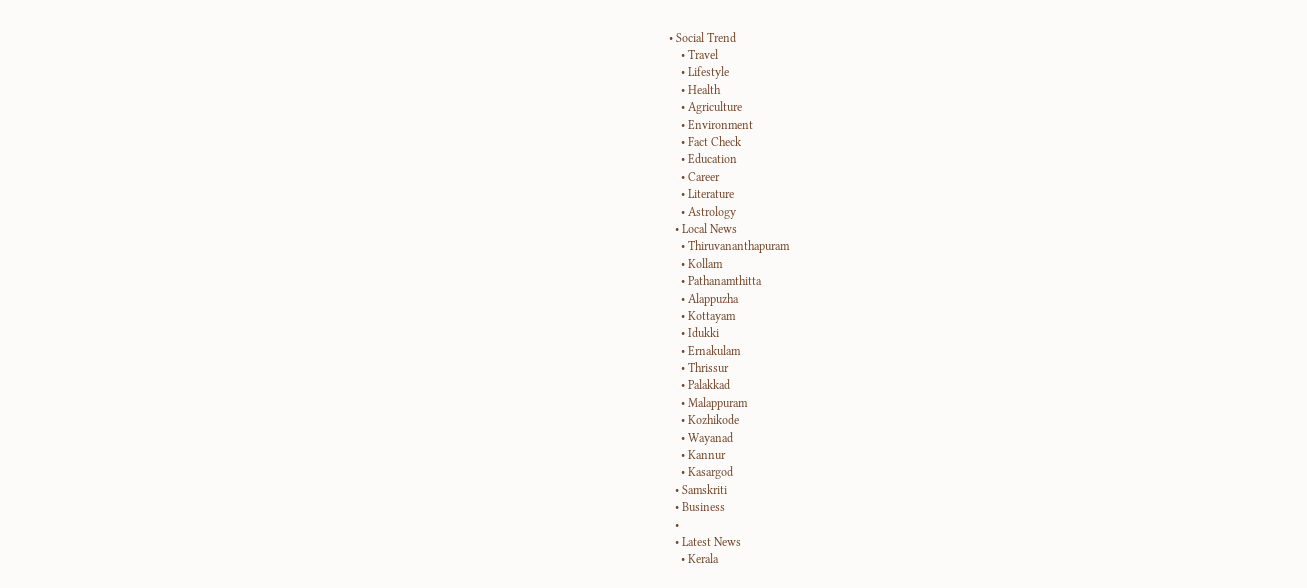• Social Trend
    • Travel
    • Lifestyle
    • Health
    • Agriculture
    • Environment
    • Fact Check
    • Education
    • Career
    • Literature
    • Astrology
  • Local News
    • Thiruvananthapuram
    • Kollam
    • Pathanamthitta
    • Alappuzha
    • Kottayam
    • Idukki
    • Ernakulam
    • Thrissur
    • Palakkad
    • Malappuram
    • Kozhikode
    • Wayanad
    • Kannur
    • Kasargod
  • Samskriti
  • Business
  •
  • Latest News
    • Kerala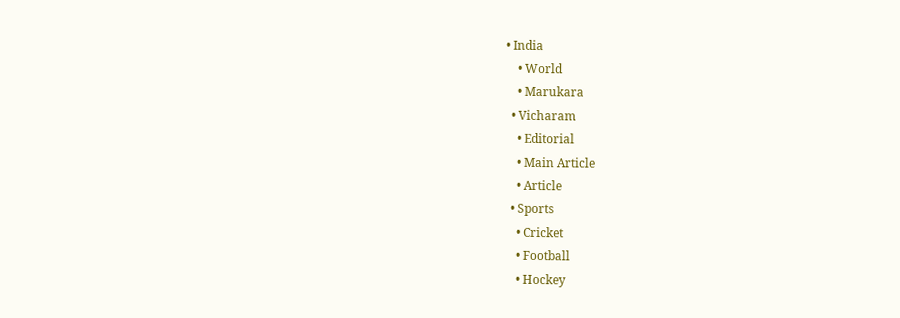• India
    • World
    • Marukara
  • Vicharam
    • Editorial
    • Main Article
    • Article
  • Sports
    • Cricket
    • Football
    • Hockey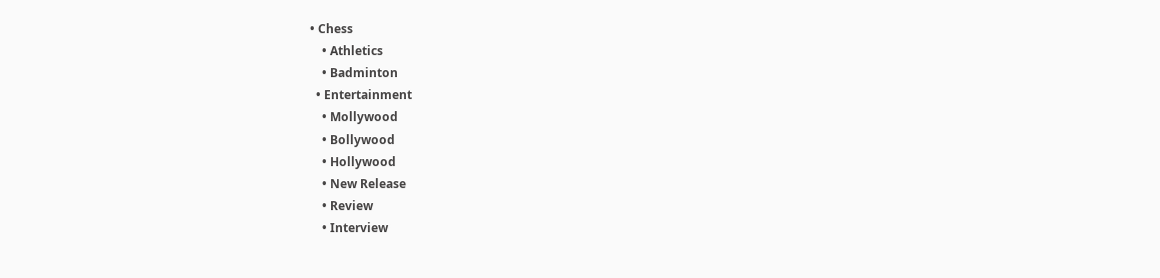• Chess
    • Athletics
    • Badminton
  • Entertainment
    • Mollywood
    • Bollywood
    • Hollywood
    • New Release
    • Review
    • Interview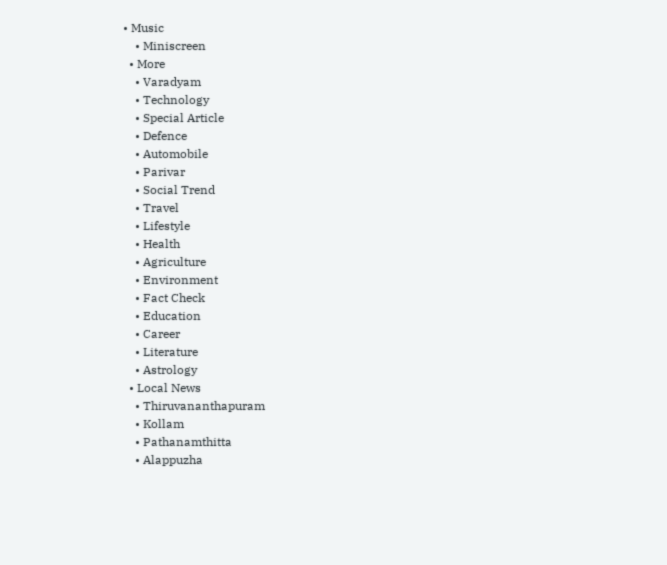• Music
    • Miniscreen
  • More
    • Varadyam
    • Technology
    • Special Article
    • Defence
    • Automobile
    • Parivar
    • Social Trend
    • Travel
    • Lifestyle
    • Health
    • Agriculture
    • Environment
    • Fact Check
    • Education
    • Career
    • Literature
    • Astrology
  • Local News
    • Thiruvananthapuram
    • Kollam
    • Pathanamthitta
    • Alappuzha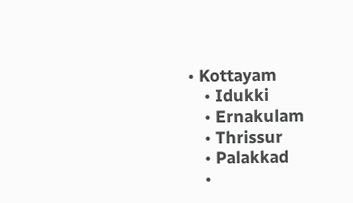• Kottayam
    • Idukki
    • Ernakulam
    • Thrissur
    • Palakkad
    •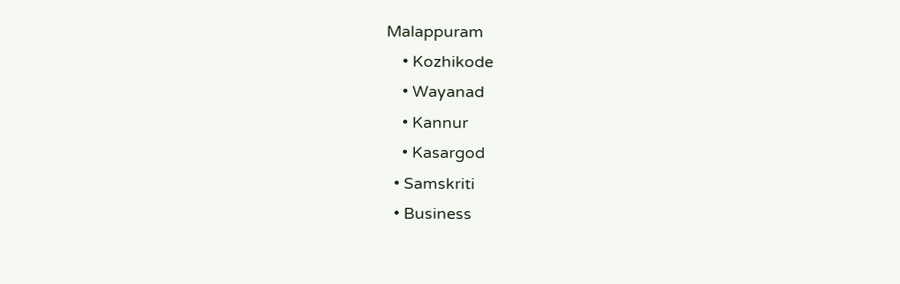Malappuram
    • Kozhikode
    • Wayanad
    • Kannur
    • Kasargod
  • Samskriti
  • Business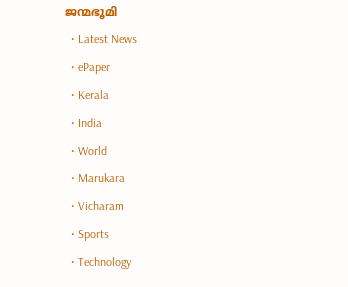ജന്മഭൂമി
  • Latest News
  • ePaper
  • Kerala
  • India
  • World
  • Marukara
  • Vicharam
  • Sports
  • Technology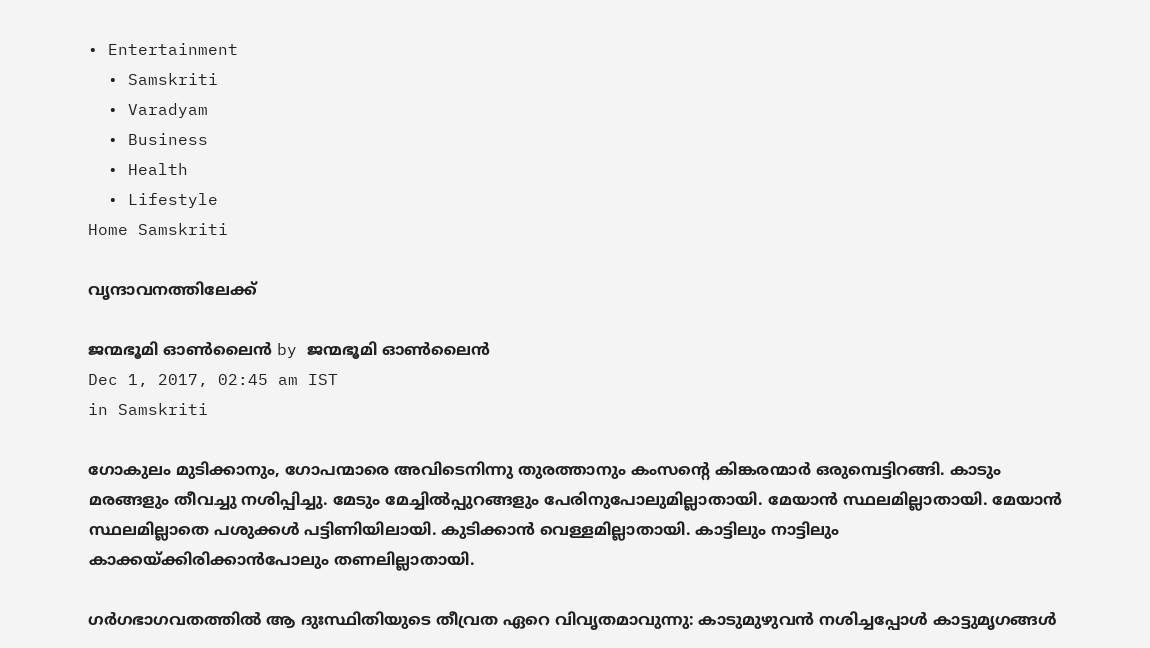• Entertainment
  • Samskriti
  • Varadyam
  • Business
  • Health
  • Lifestyle
Home Samskriti

വൃന്ദാവനത്തിലേക്ക്

ജന്മഭൂമി ഓണ്‍ലൈന്‍ by ജന്മഭൂമി ഓണ്‍ലൈന്‍
Dec 1, 2017, 02:45 am IST
in Samskriti

ഗോകുലം മുടിക്കാനും, ഗോപന്മാരെ അവിടെനിന്നു തുരത്താനും കംസന്റെ കിങ്കരന്മാര്‍ ഒരുമ്പെട്ടിറങ്ങി. കാടും മരങ്ങളും തീവച്ചു നശിപ്പിച്ചു. മേടും മേച്ചില്‍പ്പുറങ്ങളും പേരിനുപോലുമില്ലാതായി. മേയാന്‍ സ്ഥലമില്ലാതായി. മേയാന്‍ സ്ഥലമില്ലാതെ പശുക്കള്‍ പട്ടിണിയിലായി. കുടിക്കാന്‍ വെള്ളമില്ലാതായി. കാട്ടിലും നാട്ടിലും കാക്കയ്‌ക്കിരിക്കാന്‍പോലും തണലില്ലാതായി.

ഗര്‍ഗഭാഗവതത്തില്‍ ആ ദുഃസ്ഥിതിയുടെ തീവ്രത ഏറെ വിവൃതമാവുന്നു: കാടുമുഴുവന്‍ നശിച്ചപ്പോള്‍ കാട്ടുമൃഗങ്ങള്‍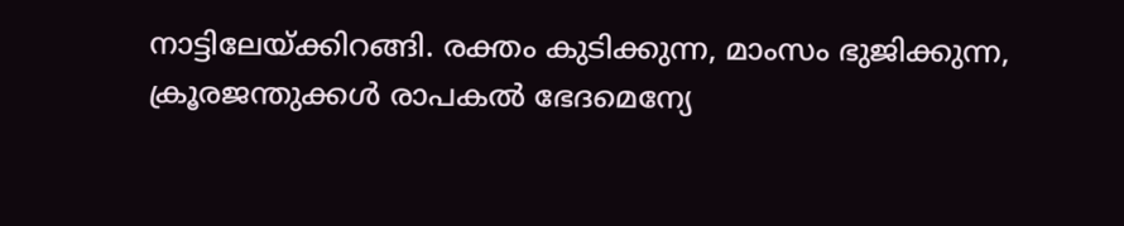നാട്ടിലേയ്‌ക്കിറങ്ങി. രക്തം കുടിക്കുന്ന, മാംസം ഭുജിക്കുന്ന, ക്രൂരജന്തുക്കള്‍ രാപകല്‍ ഭേദമെന്യേ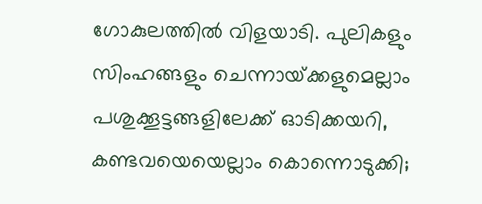ഗോകുലത്തില്‍ വിളയാടി. പുലികളും സിംഹങ്ങളും ചെന്നായ്‌ക്കളുമെല്ലാം പശുക്കൂട്ടങ്ങളിലേക്ക് ഓടിക്കയറി, കണ്ടവയെയെല്ലാം കൊന്നൊടുക്കി;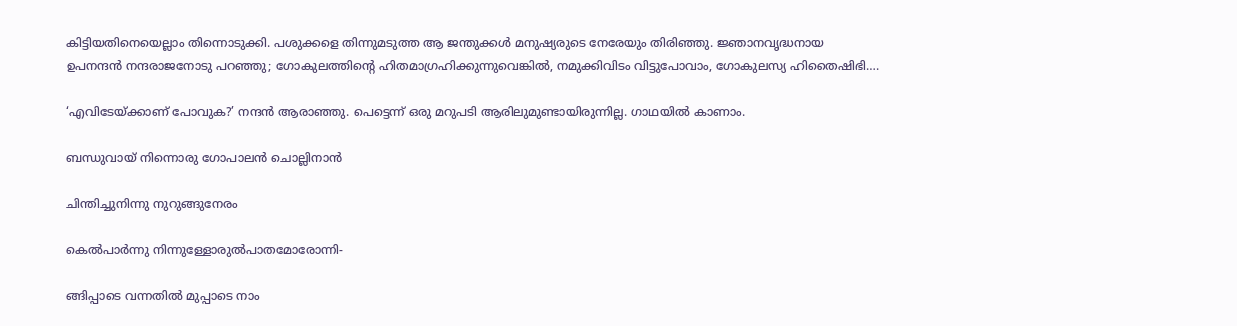കിട്ടിയതിനെയെല്ലാം തിന്നൊടുക്കി. പശുക്കളെ തിന്നുമടുത്ത ആ ജന്തുക്കള്‍ മനുഷ്യരുടെ നേരേയും തിരിഞ്ഞു. ജ്ഞാനവൃദ്ധനായ ഉപനന്ദന്‍ നന്ദരാജനോടു പറഞ്ഞു; ഗോകുലത്തിന്റെ ഹിതമാഗ്രഹിക്കുന്നുവെങ്കില്‍, നമുക്കിവിടം വിട്ടുപോവാം, ഗോകുലസ്യ ഹിതൈഷിഭി….

‘എവിടേയ്‌ക്കാണ് പോവുക?’ നന്ദന്‍ ആരാഞ്ഞു. പെട്ടെന്ന് ഒരു മറുപടി ആരിലുമുണ്ടായിരുന്നില്ല. ഗാഥയില്‍ കാണാം.

ബന്ധുവായ് നിന്നൊരു ഗോപാലന്‍ ചൊല്ലിനാന്‍

ചിന്തിച്ചുനിന്നു നുറുങ്ങുനേരം

കെല്‍പാര്‍ന്നു നിന്നുള്ളോരുല്‍പാതമോരോന്നി-

ങ്ങിപ്പാടെ വന്നതില്‍ മുപ്പാടെ നാം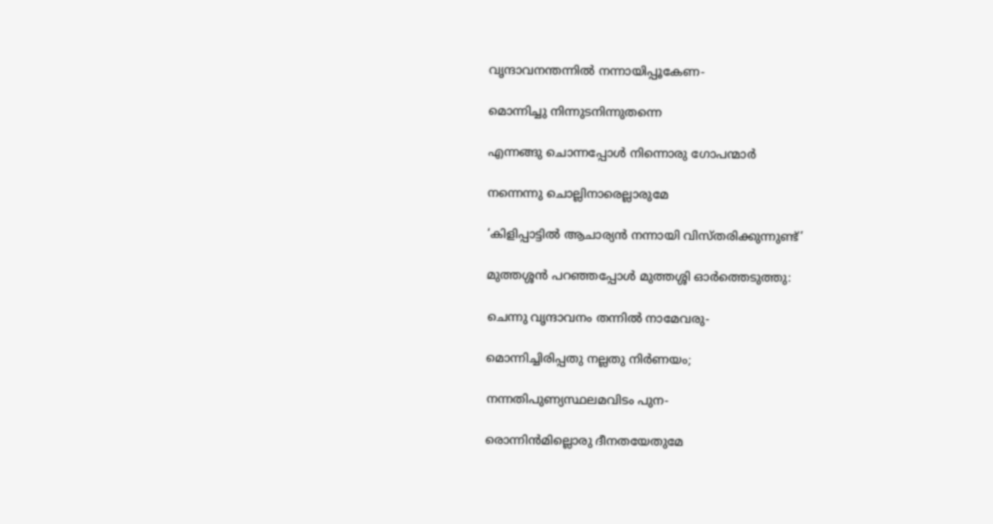വൃന്ദാവനന്തന്നില്‍ നന്നായിപ്പൂകേണ-

മൊന്നിച്ചു നിന്നുടനിന്നുതന്നെ

എന്നങ്ങു ചൊന്നപ്പോള്‍ നിന്നൊരു ഗോപന്മാര്‍

നന്നെന്നു ചൊല്ലിനാരെല്ലാരുമേ

‘കിളിപ്പാട്ടില്‍ ആചാര്യന്‍ നന്നായി വിസ്തരിക്കുന്നുണ്ട്’

മുത്തശ്ശന്‍ പറഞ്ഞപ്പോള്‍ മുത്തശ്ശി ഓര്‍ത്തെടുത്തു:

ചെന്നു വൃന്ദാവനം തന്നില്‍ നാമേവരു-

മൊന്നിച്ചിരിപ്പതു നല്ലതു നിര്‍ണയം;

നന്നതിപുണ്യസ്ഥലമവിടം പുന-

രൊന്നിന്‍മില്ലൊരു ദീനതയേതുമേ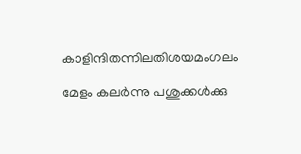കാളിന്ദിതന്നിലതിശയമംഗലം

മേളം കലര്‍ന്നു പശുക്കള്‍ക്കു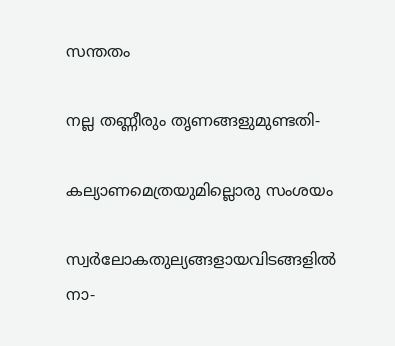സന്തതം

നല്ല തണ്ണീരും തൃണങ്ങളുമുണ്ടതി-

കല്യാണമെത്രയുമില്ലൊരു സംശയം

സ്വര്‍ലോകതുല്യങ്ങളായവിടങ്ങളില്‍ നാ-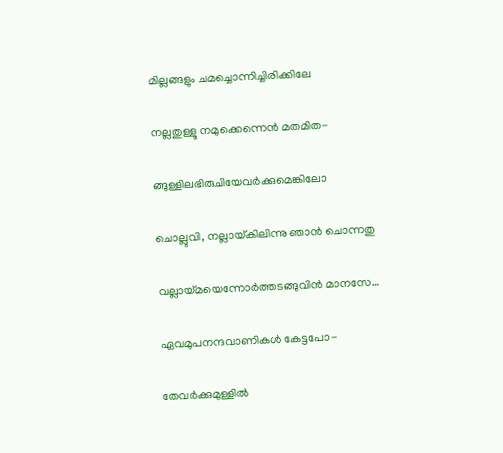മില്ലങ്ങളും ചമച്ചൊന്നിച്ചിരിക്കിലേ

നല്ലതുള്ളൂ നമുക്കെന്നെന്‍ മതമിത-

ങ്ങുള്ളിലഭിരുചിയേവര്‍ക്കുമെങ്കിലോ

ചൊല്ലുവി, നല്ലായ്‌കിലിന്നു ഞാന്‍ ചൊന്നതു

വല്ലായ്‌മയെന്നോര്‍ത്തടങ്ങുവിന്‍ മാനസേ…

ഏവമുപനന്ദവാണികള്‍ കേട്ടപോ-

തേവര്‍ക്കുമുള്ളില്‍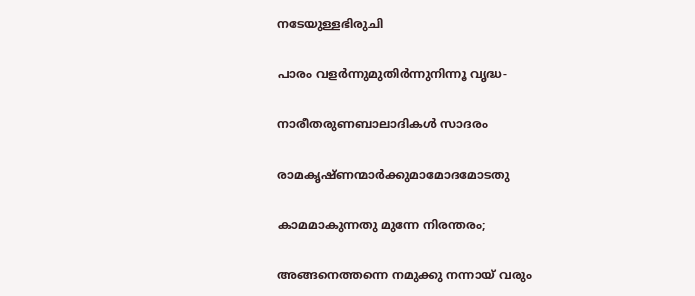നടേയുള്ളഭിരുചി

പാരം വളര്‍ന്നുമുതിര്‍ന്നുനിന്നൂ വൃദ്ധ-

നാരീതരുണബാലാദികള്‍ സാദരം

രാമകൃഷ്ണന്മാര്‍ക്കുമാമോദമോടതു

കാമമാകുന്നതു മുന്നേ നിരന്തരം;

അങ്ങനെത്തന്നെ നമുക്കു നന്നായ് വരും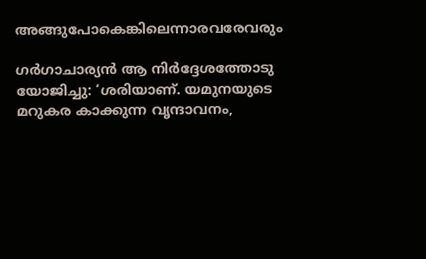അങ്ങുപോകെങ്കിലെന്നാരവരേവരും

ഗര്‍ഗാചാര്യന്‍ ആ നിര്‍ദ്ദേശത്തോടു യോജിച്ചു: ‘ശരിയാണ്. യമുനയുടെ മറുകര കാക്കുന്ന വൃന്ദാവനം,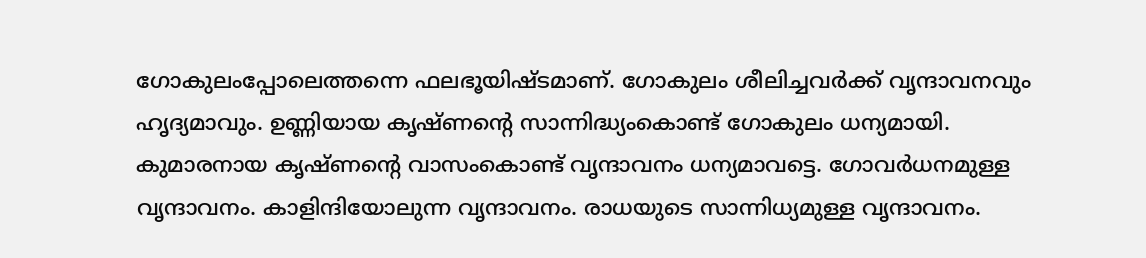ഗോകുലംപ്പോലെത്തന്നെ ഫലഭൂയിഷ്ടമാണ്. ഗോകുലം ശീലിച്ചവര്‍ക്ക് വൃന്ദാവനവും ഹൃദ്യമാവും. ഉണ്ണിയായ കൃഷ്ണന്റെ സാന്നിദ്ധ്യംകൊണ്ട് ഗോകുലം ധന്യമായി. കുമാരനായ കൃഷ്ണന്റെ വാസംകൊണ്ട് വൃന്ദാവനം ധന്യമാവട്ടെ. ഗോവര്‍ധനമുള്ള വൃന്ദാവനം. കാളിന്ദിയോലുന്ന വൃന്ദാവനം. രാധയുടെ സാന്നിധ്യമുള്ള വൃന്ദാവനം.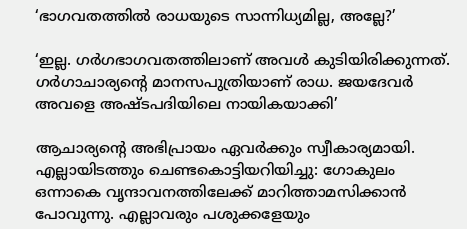‘ഭാഗവതത്തില്‍ രാധയുടെ സാന്നിധ്യമില്ല, അല്ലേ?’

‘ഇല്ല. ഗര്‍ഗഭാഗവതത്തിലാണ് അവള്‍ കുടിയിരിക്കുന്നത്. ഗര്‍ഗാചാര്യന്റെ മാനസപുത്രിയാണ് രാധ. ജയദേവര്‍ അവളെ അഷ്ടപദിയിലെ നായികയാക്കി’

ആചാര്യന്റെ അഭിപ്രായം ഏവര്‍ക്കും സ്വീകാര്യമായി. എല്ലായിടത്തും ചെണ്ടകൊട്ടിയറിയിച്ചു: ഗോകുലം ഒന്നാകെ വൃന്ദാവനത്തിലേക്ക് മാറിത്താമസിക്കാന്‍ പോവുന്നു. എല്ലാവരും പശുക്കളേയും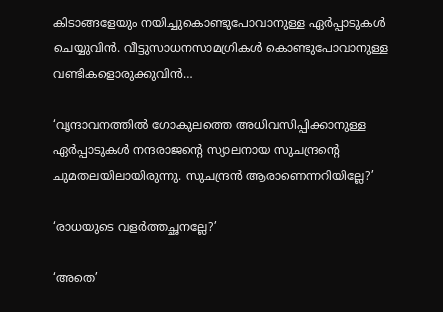കിടാങ്ങളേയും നയിച്ചുകൊണ്ടുപോവാനുള്ള ഏര്‍പ്പാടുകള്‍ ചെയ്യുവിന്‍. വീട്ടുസാധനസാമഗ്രികള്‍ കൊണ്ടുപോവാനുള്ള വണ്ടികളൊരുക്കുവിന്‍…

‘വൃന്ദാവനത്തില്‍ ഗോകുലത്തെ അധിവസിപ്പിക്കാനുള്ള ഏര്‍പ്പാടുകള്‍ നന്ദരാജന്റെ സ്യാലനായ സുചന്ദ്രന്റെ ചുമതലയിലായിരുന്നു. സുചന്ദ്രന്‍ ആരാണെന്നറിയില്ലേ?’

‘രാധയുടെ വളര്‍ത്തച്ഛനല്ലേ?’

‘അതെ’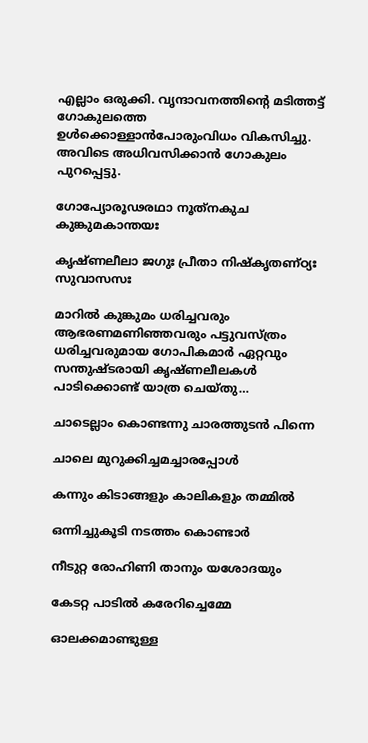എല്ലാം ഒരുക്കി. വൃന്ദാവനത്തിന്റെ മടിത്തട്ട് ഗോകുലത്തെ ഉള്‍ക്കൊള്ളാന്‍പോരുംവിധം വികസിച്ചു. അവിടെ അധിവസിക്കാന്‍ ഗോകുലം പുറപ്പെട്ടു.

ഗോപ്യോരൂഢരഥാ നൂത്‌നകുച കുങ്കുമകാന്തയഃ

കൃഷ്ണലീലാ ജഗുഃ പ്രീതാ നിഷ്‌കൃതണ്ഠ്യഃ സുവാസസഃ

മാറില്‍ കുങ്കുമം ധരിച്ചവരും ആഭരണമണിഞ്ഞവരും പട്ടുവസ്ത്രം ധരിച്ചവരുമായ ഗോപികമാര്‍ ഏറ്റവും സന്തുഷ്ടരായി കൃഷ്ണലീലകള്‍ പാടിക്കൊണ്ട് യാത്ര ചെയ്തു…

ചാടെല്ലാം കൊണ്ടന്നു ചാരത്തുടന്‍ പിന്നെ

ചാലെ മുറുക്കിച്ചമച്ചാരപ്പോള്‍

കന്നും കിടാങ്ങളും കാലികളും തമ്മില്‍

ഒന്നിച്ചുകൂടി നടത്തം കൊണ്ടാര്‍

നീടുറ്റ രോഹിണി താനും യശോദയും

കേടറ്റ പാടില്‍ കരേറിച്ചെമ്മേ

ഓലക്കമാണ്ടുള്ള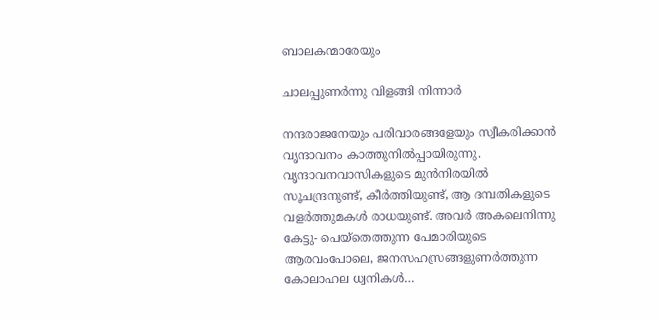ബാലകന്മാരേയും

ചാലപ്പുണര്‍ന്നു വിളങ്ങി നിന്നാര്‍

നന്ദരാജനേയും പരിവാരങ്ങളേയും സ്വീകരിക്കാന്‍ വൃന്ദാവനം കാത്തുനില്‍പ്പായിരുന്നു. വൃന്ദാവനവാസികളുടെ മുന്‍നിരയില്‍ സൂചന്ദ്രനുണ്ട്, കീര്‍ത്തിയുണ്ട്, ആ ദമ്പതികളുടെ വളര്‍ത്തുമകള്‍ രാധയുണ്ട്. അവര്‍ അകലെനിന്നു കേട്ടു- പെയ്‌തെത്തുന്ന പേമാരിയുടെ ആരവംപോലെ, ജനസഹസ്രങ്ങളുണര്‍ത്തുന്ന കോലാഹല ധ്വനികള്‍…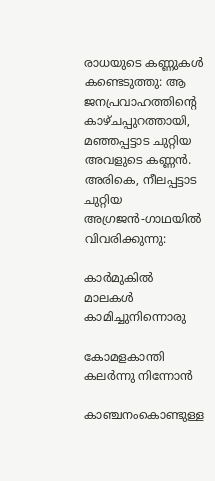രാധയുടെ കണ്ണുകള്‍ കണ്ടെടുത്തു: ആ ജനപ്രവാഹത്തിന്റെ കാഴ്ചപ്പുറത്തായി, മഞ്ഞപ്പട്ടാട ചുറ്റിയ അവളുടെ കണ്ണന്‍. അരികെ, നീലപ്പട്ടാട ചുറ്റിയ അഗ്രജന്‍-ഗാഥയില്‍ വിവരിക്കുന്നു:

കാര്‍മുകില്‍ മാലകള്‍ കാമിച്ചുനിന്നൊരു

കോമളകാന്തി കലര്‍ന്നു നിന്നോന്‍

കാഞ്ചനംകൊണ്ടുള്ള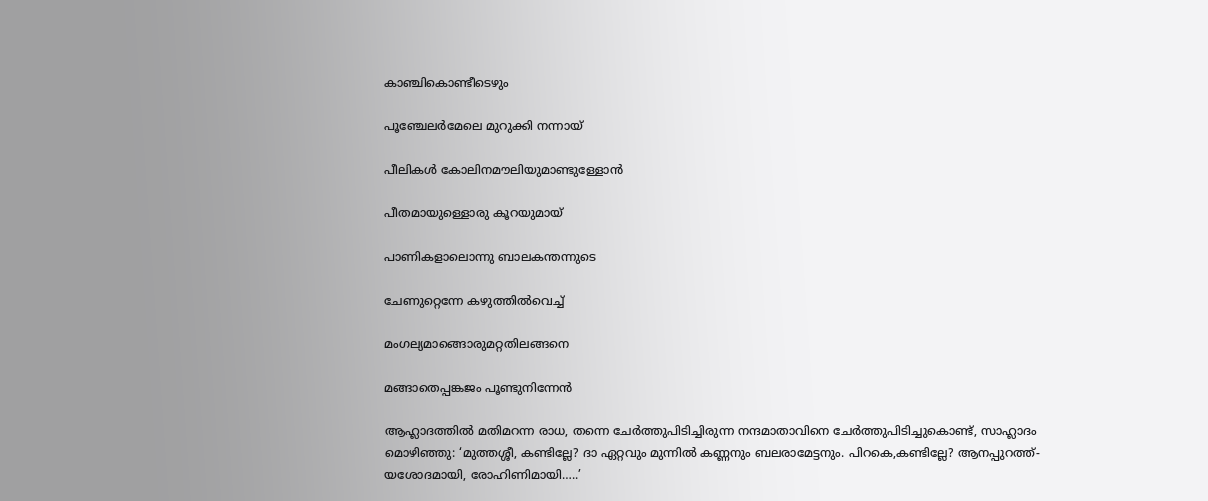കാഞ്ചികൊണ്ടീടെഴും

പൂഞ്ചേലര്‍മേലെ മുറുക്കി നന്നായ്

പീലികള്‍ കോലിനമൗലിയുമാണ്ടുള്ളോന്‍

പീതമായുള്ളൊരു കൂറയുമായ്

പാണികളാലൊന്നു ബാലകന്തന്നുടെ

ചേണുറ്റെന്നേ കഴുത്തില്‍വെച്ച്

മംഗല്യമാങ്ങൊരുമറ്റതിലങ്ങനെ

മങ്ങാതെപ്പങ്കജം പൂണ്ടുനിന്നേന്‍

ആഹ്ലാദത്തില്‍ മതിമറന്ന രാധ, തന്നെ ചേര്‍ത്തുപിടിച്ചിരുന്ന നന്ദമാതാവിനെ ചേര്‍ത്തുപിടിച്ചുകൊണ്ട്, സാഹ്ലാദം മൊഴിഞ്ഞു: ‘മുത്തശ്ശീ, കണ്ടില്ലേ? ദാ ഏറ്റവും മുന്നില്‍ കണ്ണനും ബലരാമേട്ടനും. പിറകെ,കണ്ടില്ലേ? ആനപ്പുറത്ത്-യശോദമായി, രോഹിണിമായി…..’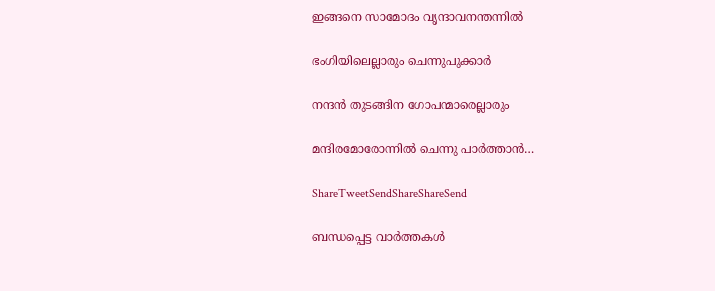ഇങ്ങനെ സാമോദം വൃന്ദാവനന്തന്നില്‍

ഭംഗിയിലെല്ലാരും ചെന്നുപുക്കാര്‍

നന്ദന്‍ തുടങ്ങിന ഗോപന്മാരെല്ലാരും

മന്ദിരമോരോന്നില്‍ ചെന്നു പാര്‍ത്താന്‍…

ShareTweetSendShareShareSend

ബന്ധപ്പെട്ട വാര്‍ത്തകള്‍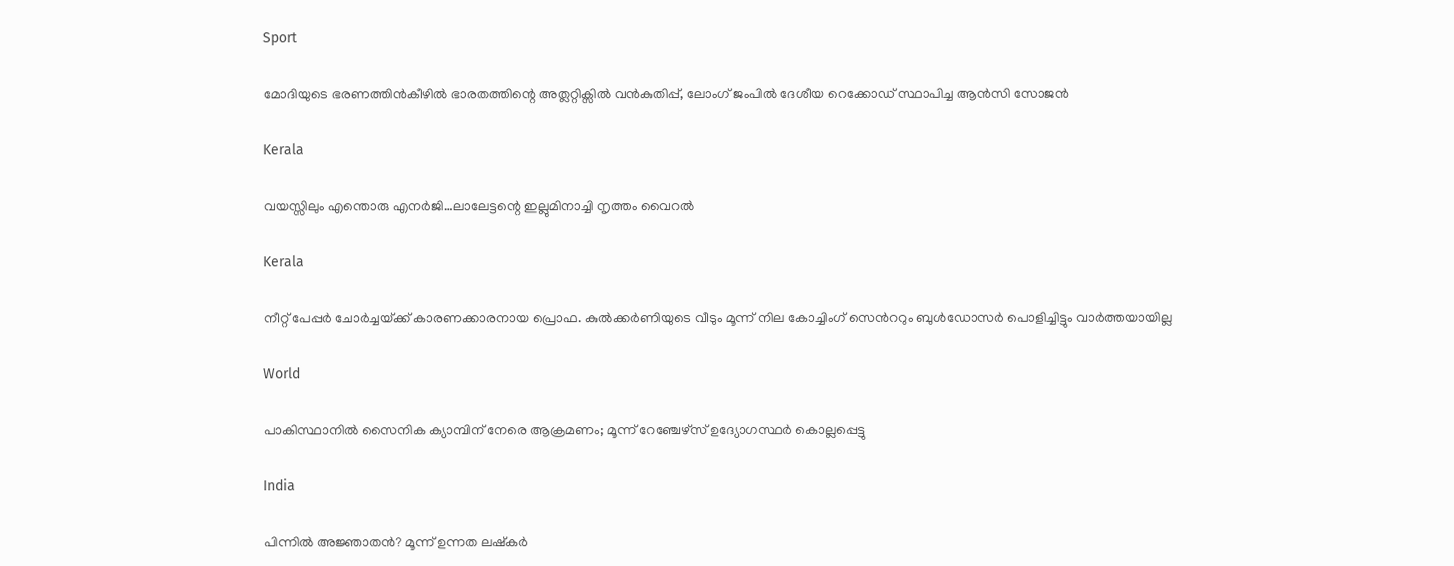Sport

മോദിയുടെ ഭരണത്തിന്‍കീഴില്‍ ഭാരതത്തിന്റെ അത്ലറ്റിക്സില്‍ വന്‍കുതിപ്പ്, ലോംഗ് ജംപില്‍ ദേശീയ റെക്കോഡ് സ്ഥാപിച്ച ആന്‍സി സോജന്‍

Kerala

വയസ്സിലും എന്തൊരു എനര്‍ജി…ലാലേട്ടന്റെ ഇല്ലുമിനാച്ചി നൃത്തം വൈറല്‍

Kerala

നീറ്റ് പേപ്പര്‍ ചോര്‍ച്ചയ്‌ക്ക് കാരണക്കാരനായ പ്രൊഫ. കുല്‍ക്കര്‍ണിയുടെ വീടും മൂന്ന് നില കോച്ചിംഗ് സെ‍ന്‍ററും ബുള്‍ഡോസര്‍ പൊളിച്ചിട്ടും വാര്‍ത്തയായില്ല

World

പാകിസ്ഥാനിൽ സൈനിക ക്യാമ്പിന് നേരെ ആക്രമണം; മൂന്ന് റേഞ്ചേഴ്‌സ് ഉദ്യോഗസ്ഥര്‍ കൊല്ലപ്പെട്ടു

India

പിന്നില്‍ അജ്ഞാതന്‍? മൂന്ന് ഉന്നത ലഷ്‌കർ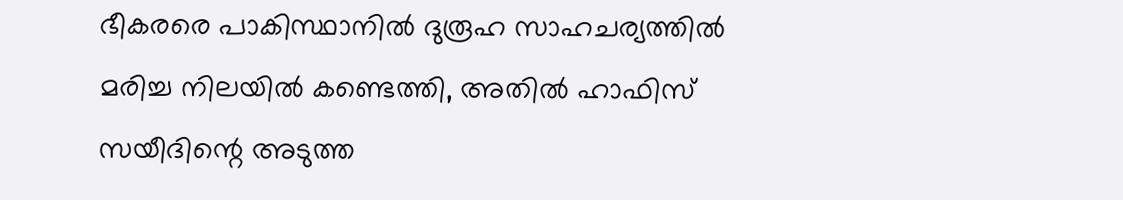ഭീകരരെ പാകിസ്ഥാനിൽ ദുരൂഹ സാഹചര്യത്തിൽ മരിച്ച നിലയിൽ കണ്ടെത്തി, അതിൽ ഹാഫിസ് സയീദിന്റെ അടുത്ത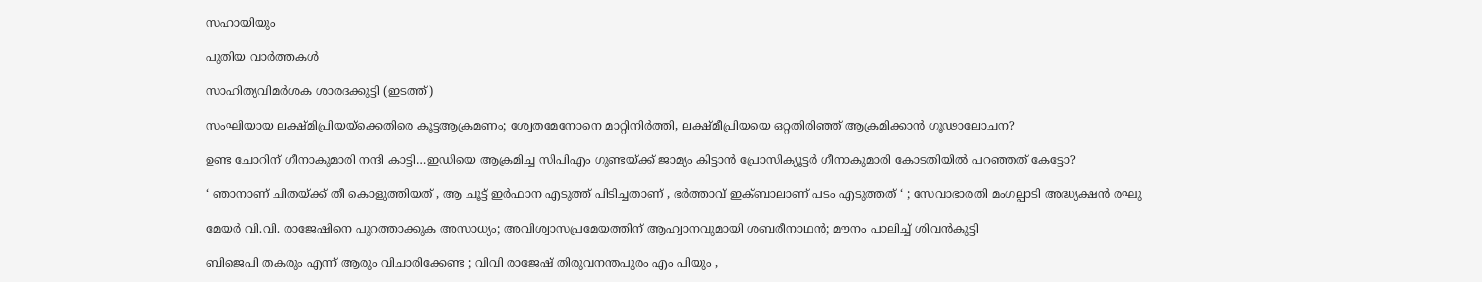സഹായിയും

പുതിയ വാര്‍ത്തകള്‍

സാഹിത്യവിമര്‍ശക ശാരദക്കുട്ടി (ഇടത്ത്)

സംഘിയായ ലക്ഷ്മിപ്രിയയ്‌ക്കെതിരെ കൂട്ടആക്രമണം; ശ്വേതമേനോനെ മാറ്റിനിര്‍ത്തി, ലക്ഷ്മീപ്രിയയെ ഒറ്റതിരിഞ്ഞ് ആക്രമിക്കാന്‍ ഗൂഢാലോചന?

ഉണ്ട ചോറിന് ഗീനാകുമാരി നന്ദി കാട്ടി…ഇഡിയെ ആക്രമിച്ച സിപിഎം ഗുണ്ടയ്‌ക്ക് ജാമ്യം കിട്ടാന്‍ പ്രോസിക്യൂട്ടര്‍ ഗീനാകുമാരി കോടതിയില്‍ പറഞ്ഞത് കേട്ടോ?

‘ ഞാനാണ് ചിതയ്‌ക്ക് തീ കൊളുത്തിയത് , ആ ചൂട്ട് ഇർഫാന എടുത്ത് പിടിച്ചതാണ് , ഭർത്താവ് ഇക്ബാലാണ് പടം എടുത്തത് ‘ ; സേവാഭാരതി മംഗല്പാടി അദ്ധ്യക്ഷൻ രഘു

മേയര്‍ വി.വി. രാജേഷിനെ പുറത്താക്കുക അസാധ്യം; അവിശ്വാസപ്രമേയത്തിന് ആഹ്വാനവുമായി ശബരീനാഥന്‍; മൗനം പാലിച്ച് ശിവന്‍കുട്ടി

ബിജെപി തകരും എന്ന് ആരും വിചാരിക്കേണ്ട ; വിവി രാജേഷ് തിരുവനന്തപുരം എം പിയും ,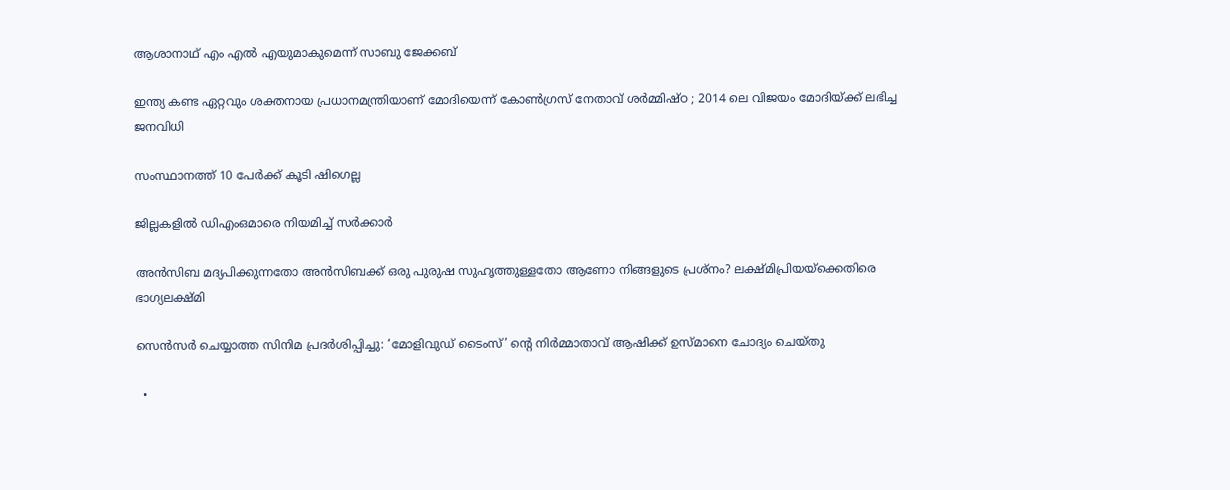ആശാനാഥ് എം എൽ എയുമാകുമെന്ന് സാബു ജേക്കബ്

ഇന്ത്യ കണ്ട ഏറ്റവും ശക്തനായ പ്രധാനമന്ത്രിയാണ് മോദിയെന്ന് കോൺഗ്രസ് നേതാവ് ശർമ്മിഷ്ഠ ; 2014 ലെ വിജയം മോദിയ്‌ക്ക് ലഭിച്ച ജനവിധി

സംസ്ഥാനത്ത് 10 പേര്‍ക്ക് കൂടി ഷിഗെല്ല

ജില്ലകളില്‍ ഡിഎംഒമാരെ നിയമിച്ച് സര്‍ക്കാര്‍

അൻസിബ മദ്യപിക്കുന്നതോ അൻസിബക്ക് ഒരു പുരുഷ സുഹൃത്തുള്ളതോ ആണോ നിങ്ങളുടെ പ്രശ്നം? ലക്ഷ്മിപ്രിയയ്‌ക്കെതിരെ ഭാഗ്യലക്ഷ്മി

സെന്‍സര്‍ ചെയ്യാത്ത സിനിമ പ്രദര്‍ശിപ്പിച്ചു: ‘മോളിവുഡ് ടൈംസ്’ ന്റെ നിര്‍മ്മാതാവ് ആഷിക്ക് ഉസ്മാനെ ചോദ്യം ചെയ്തു

  •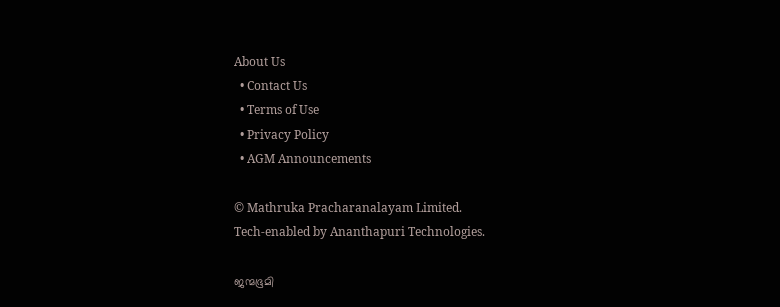About Us
  • Contact Us
  • Terms of Use
  • Privacy Policy
  • AGM Announcements

© Mathruka Pracharanalayam Limited.
Tech-enabled by Ananthapuri Technologies.

ജന്മഭൂമി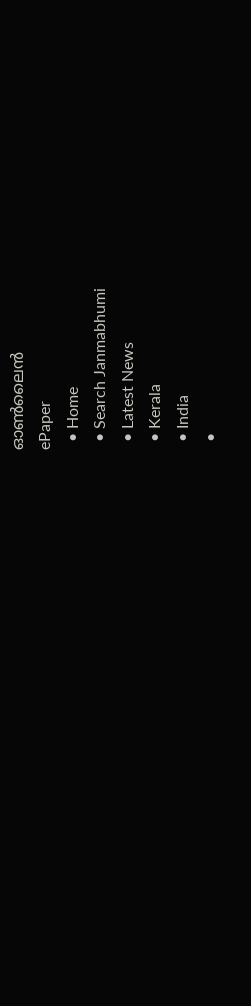ഓണ്‍ലൈന്‍
ePaper
  • Home
  • Search Janmabhumi
  • Latest News
  • Kerala
  • India
  •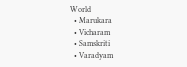World
  • Marukara
  • Vicharam
  • Samskriti
  • Varadyam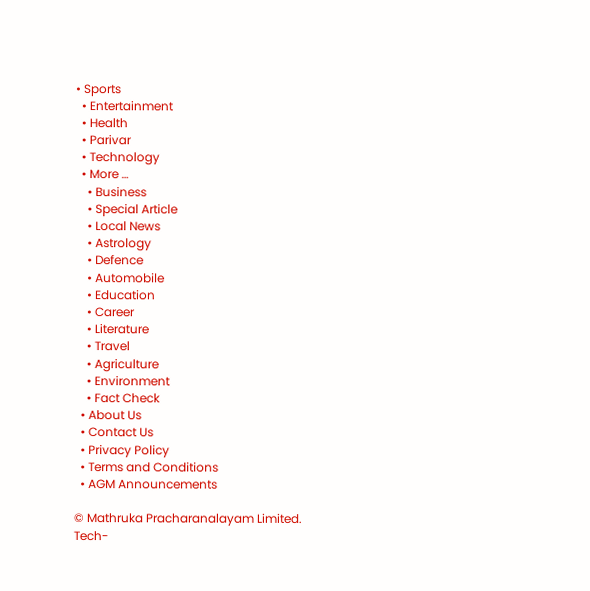• Sports
  • Entertainment
  • Health
  • Parivar
  • Technology
  • More …
    • Business
    • Special Article
    • Local News
    • Astrology
    • Defence
    • Automobile
    • Education
    • Career
    • Literature
    • Travel
    • Agriculture
    • Environment
    • Fact Check
  • About Us
  • Contact Us
  • Privacy Policy
  • Terms and Conditions
  • AGM Announcements

© Mathruka Pracharanalayam Limited.
Tech-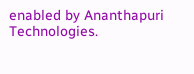enabled by Ananthapuri Technologies.